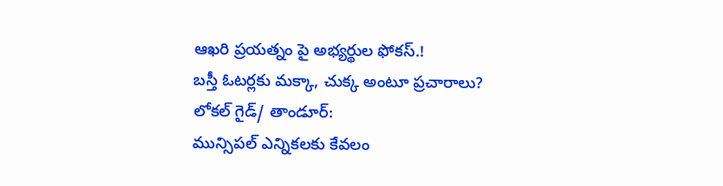ఆఖరి ప్రయత్నం పై అభ్యర్థుల ఫోకస్.!
బస్తీ ఓటర్లకు మక్కా, చుక్క అంటూ ప్రచారాలు?
లోకల్ గైడ్/ తాండూర్:
మున్సిపల్ ఎన్నికలకు కేవలం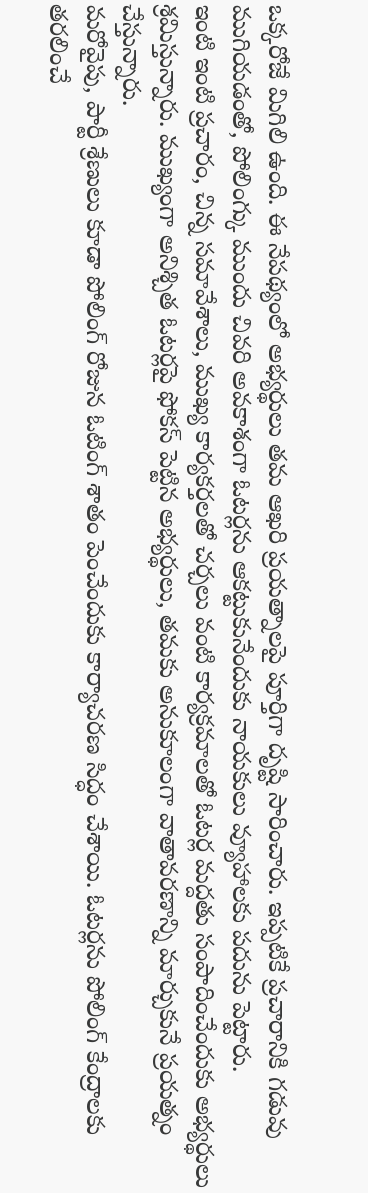ఒక్కరోజే మిగిలి ఉంది. ఈ నేపథ్యంలో అభ్యర్థులు తమ ఆఖరి ప్రయత్నాలపై పూర్తిగా దృష్టి సారించారు. ఇప్పటికే ప్రచారానికి గడువు ముగియడంతో, పోలింగ్కు ముందు చివరి అవకాశంగా ఓటర్లను ఆకట్టుకునేందుకు నాయకులు వ్యూహాలకు పదును పెట్టారు.
ఇంటి ఇంటి ప్రచారం, చిన్న సమావేశాలు, ముఖ్య కార్యకర్తలతో చర్చలు వంటి కార్యక్రమాలతో ఓటర్ల మద్దతు సంపాదించేందుకు అభ్యర్థులు శ్రమిస్తున్నారు. ముఖ్యంగా అనిశ్చిత ఓటర్లపై ఫోకస్ పెట్టిన అభ్యర్థులు, తమకు అనుకూలంగా వాతావరణాన్ని మార్చుకునే ప్రయత్నం చేస్తున్నారు.
మరోవైపు, పార్టీ శ్రేణులు కూడా పోలింగ్ రోజున ఓటింగ్ శాతం పెంచేందుకు కార్యాచరణ సిద్ధం చేశాయి. ఓటర్లను పోలింగ్ కేంద్రాలకు తరలించే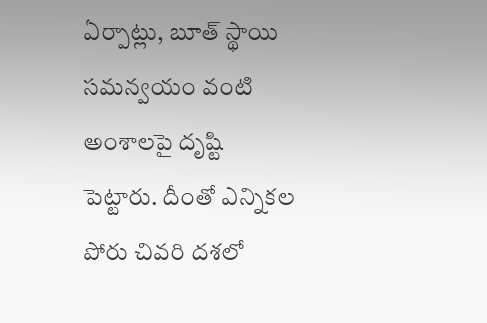ఏర్పాట్లు, బూత్ స్థాయి సమన్వయం వంటి అంశాలపై దృష్టి పెట్టారు. దీంతో ఎన్నికల పోరు చివరి దశలో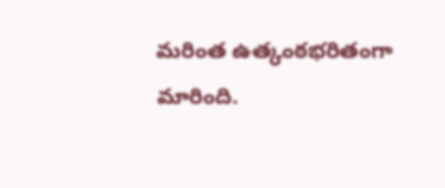మరింత ఉత్కంఠభరితంగా మారింది.